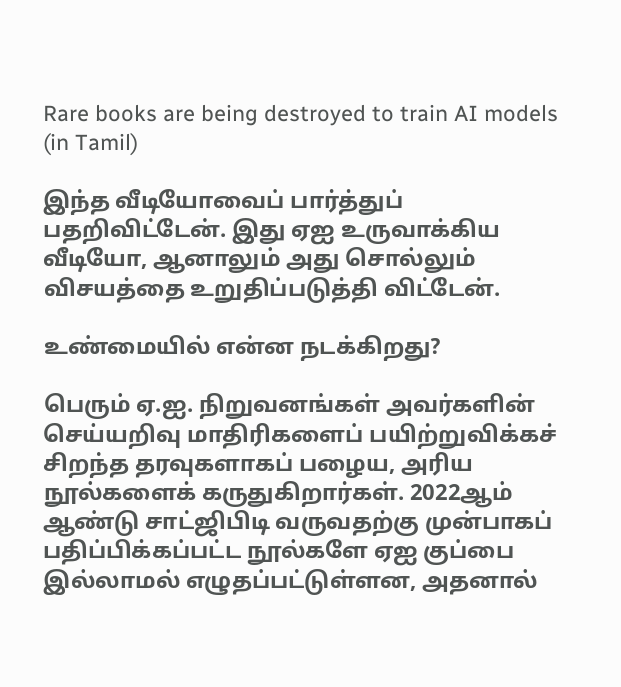Rare books are being destroyed to train AI models (in Tamil)

இந்த வீடியோவைப் பார்த்துப் பதறிவிட்டேன். இது ஏஐ உருவாக்கிய வீடியோ, ஆனாலும் அது சொல்லும் விசயத்தை உறுதிப்படுத்தி விட்டேன்.

உண்மையில் என்ன நடக்கிறது?

பெரும் ஏ.ஐ. நிறுவனங்கள் அவர்களின் செய்யறிவு மாதிரிகளைப் பயிற்றுவிக்கச் சிறந்த தரவுகளாகப் பழைய, அரிய நூல்களைக் கருதுகிறார்கள். 2022ஆம் ஆண்டு சாட்ஜிபிடி வருவதற்கு முன்பாகப் பதிப்பிக்கப்பட்ட நூல்களே ஏஐ குப்பை இல்லாமல் எழுதப்பட்டுள்ளன, அதனால்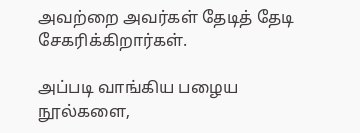அவற்றை அவர்கள் தேடித் தேடி சேகரிக்கிறார்கள்.

அப்படி வாங்கிய பழைய நூல்களை,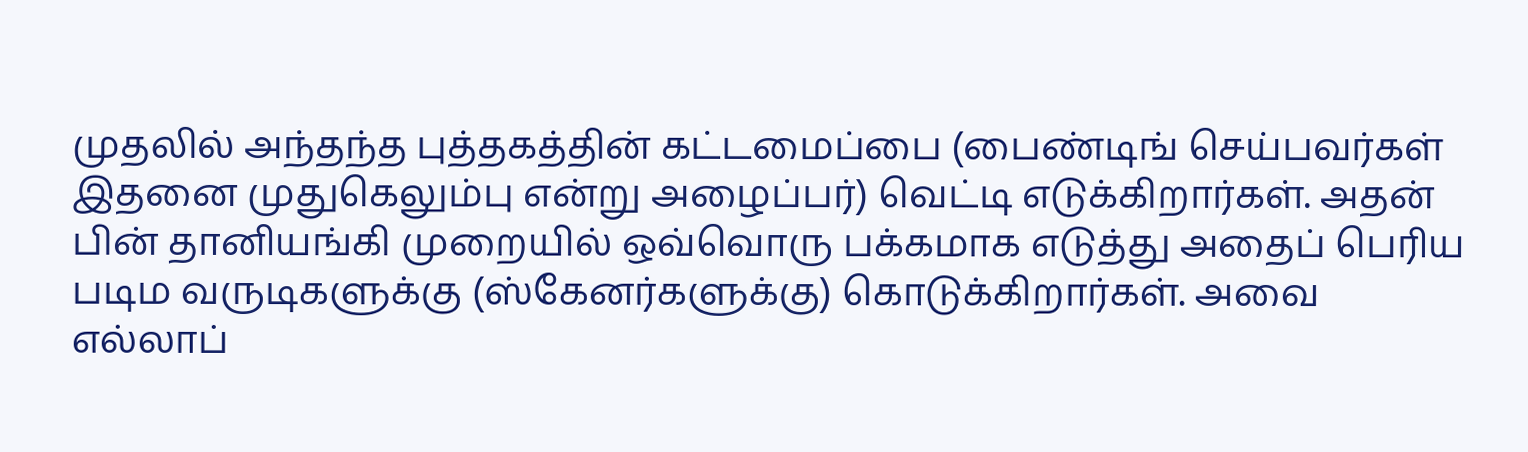முதலில் அந்தந்த புத்தகத்தின் கட்டமைப்பை (பைண்டிங் செய்பவர்கள் இதனை முதுகெலும்பு என்று அழைப்பர்) வெட்டி எடுக்கிறார்கள். அதன் பின் தானியங்கி முறையில் ஒவ்வொரு பக்கமாக எடுத்து அதைப் பெரிய படிம வருடிகளுக்கு (ஸ்கேனர்களுக்கு) கொடுக்கிறார்கள். அவை எல்லாப்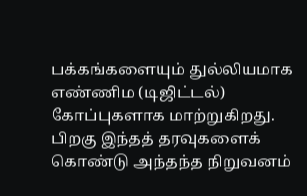பக்கங்களையும் துல்லியமாக எண்ணிம (டிஜிட்டல்) கோப்புகளாக மாற்றுகிறது. பிறகு இந்தத் தரவுகளைக் கொண்டு அந்தந்த நிறுவனம்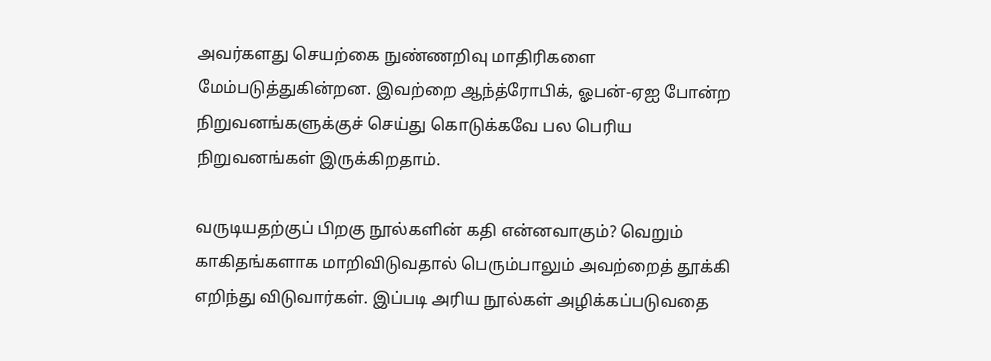அவர்களது செயற்கை நுண்ணறிவு மாதிரிகளை மேம்படுத்துகின்றன. இவற்றை ஆந்த்ரோபிக், ஓபன்-ஏஐ போன்ற நிறுவனங்களுக்குச் செய்து கொடுக்கவே பல பெரிய நிறுவனங்கள் இருக்கிறதாம்.

வருடியதற்குப் பிறகு நூல்களின் கதி என்னவாகும்? வெறும் காகிதங்களாக மாறிவிடுவதால் பெரும்பாலும் அவற்றைத் தூக்கி எறிந்து விடுவார்கள். இப்படி அரிய நூல்கள் அழிக்கப்படுவதை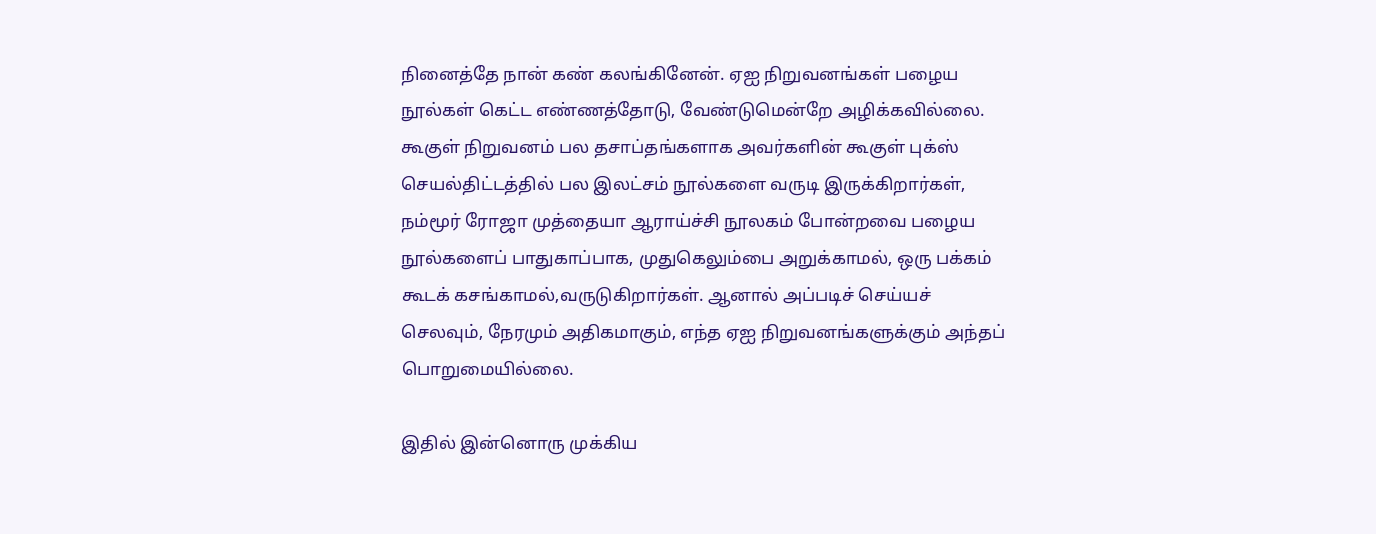நினைத்தே நான் கண் கலங்கினேன். ஏஐ நிறுவனங்கள் பழைய நூல்கள் கெட்ட எண்ணத்தோடு, வேண்டுமென்றே அழிக்கவில்லை. கூகுள் நிறுவனம் பல தசாப்தங்களாக அவர்களின் கூகுள் புக்ஸ் செயல்திட்டத்தில் பல இலட்சம் நூல்களை வருடி இருக்கிறார்கள், நம்மூர் ரோஜா முத்தையா ஆராய்ச்சி நூலகம் போன்றவை பழைய நூல்களைப் பாதுகாப்பாக, முதுகெலும்பை அறுக்காமல், ஒரு பக்கம் கூடக் கசங்காமல்,வருடுகிறார்கள். ஆனால் அப்படிச் செய்யச் செலவும், நேரமும் அதிகமாகும், எந்த ஏஐ நிறுவனங்களுக்கும் அந்தப் பொறுமையில்லை.

இதில் இன்னொரு முக்கிய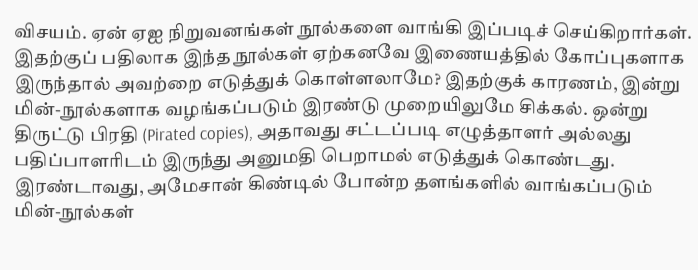விசயம். ஏன் ஏஐ நிறுவனங்கள் நூல்களை வாங்கி இப்படிச் செய்கிறார்கள். இதற்குப் பதிலாக இந்த நூல்கள் ஏற்கனவே இணையத்தில் கோப்புகளாக இருந்தால் அவற்றை எடுத்துக் கொள்ளலாமே? இதற்குக் காரணம், இன்று மின்-நூல்களாக வழங்கப்படும் இரண்டு முறையிலுமே சிக்கல். ஒன்று திருட்டு பிரதி (Pirated copies), அதாவது சட்டப்படி எழுத்தாளர் அல்லது பதிப்பாளரிடம் இருந்து அனுமதி பெறாமல் எடுத்துக் கொண்டது. இரண்டாவது, அமேசான் கிண்டில் போன்ற தளங்களில் வாங்கப்படும் மின்-நூல்கள்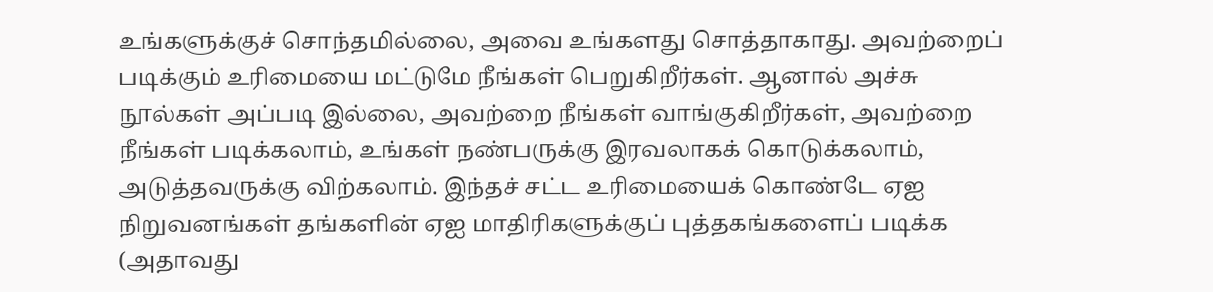உங்களுக்குச் சொந்தமில்லை, அவை உங்களது சொத்தாகாது. அவற்றைப் படிக்கும் உரிமையை மட்டுமே நீங்கள் பெறுகிறீர்கள். ஆனால் அச்சு நூல்கள் அப்படி இல்லை, அவற்றை நீங்கள் வாங்குகிறீர்கள், அவற்றை நீங்கள் படிக்கலாம், உங்கள் நண்பருக்கு இரவலாகக் கொடுக்கலாம், அடுத்தவருக்கு விற்கலாம். இந்தச் சட்ட உரிமையைக் கொண்டே ஏஐ நிறுவனங்கள் தங்களின் ஏஐ மாதிரிகளுக்குப் புத்தகங்களைப் படிக்க (அதாவது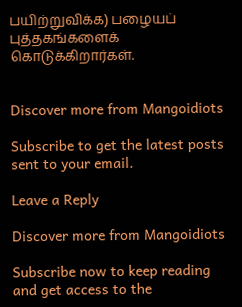பயிற்றுவிக்க) பழையப் புத்தகங்களைக் கொடுக்கிறார்கள்.


Discover more from Mangoidiots

Subscribe to get the latest posts sent to your email.

Leave a Reply

Discover more from Mangoidiots

Subscribe now to keep reading and get access to the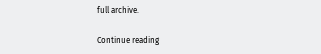full archive.

Continue reading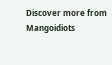Discover more from Mangoidiots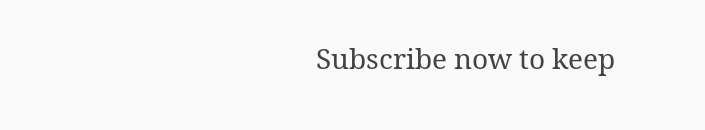Subscribe now to keep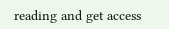reading and get access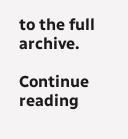to the full archive.

Continue reading